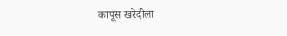कापूस खरेदीला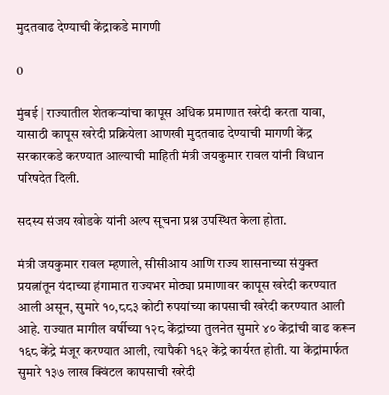मुदतवाढ देण्याची केंद्राकडे मागणी

0

मुंबई | राज्यातील शेतकऱ्यांचा कापूस अधिक प्रमाणात खरेदी करता यावा, यासाठी कापूस खरेदी प्रक्रियेला आणखी मुदतवाढ देण्याची मागणी केंद्र सरकारकडे करण्यात आल्याची माहिती मंत्री जयकुमार रावल यांनी विधान परिषदेत दिली.

सदस्य संजय खोडके यांनी अल्प सूचना प्रश्न उपस्थित केला होता.

मंत्री जयकुमार रावल म्हणाले, सीसीआय आणि राज्य शासनाच्या संयुक्त प्रयत्नांतून यंदाच्या हंगामात राज्यभर मोठ्या प्रमाणावर कापूस खरेदी करण्यात आली असून, सुमारे १०,८८३ कोटी रुपयांच्या कापसाची खरेदी करण्यात आली आहे. राज्यात मागील वर्षीच्या १२८ केंद्रांच्या तुलनेत सुमारे ४० केंद्रांची वाढ करून १६८ केंद्रे मंजूर करण्यात आली, त्यापैकी १६२ केंद्रे कार्यरत होती. या केंद्रांमार्फत सुमारे १३७ लाख क्विंटल कापसाची खरेदी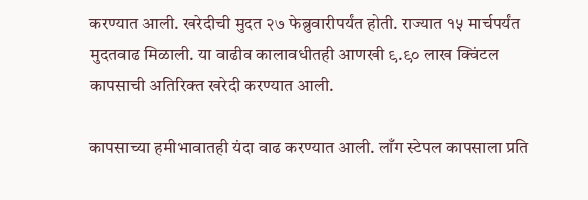करण्यात आली. खरेदीची मुदत २७ फेब्रुवारीपर्यंत होती. राज्यात १५ मार्चपर्यंत मुदतवाढ मिळाली. या वाढीव कालावधीतही आणखी ९.९० लाख क्विंटल कापसाची अतिरिक्त खरेदी करण्यात आली.

कापसाच्या हमीभावातही यंदा वाढ करण्यात आली. लाँग स्टेपल कापसाला प्रति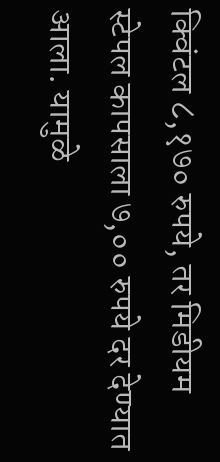क्विंटल ८,१७० रुपये, तर मिडीयम स्टेपल कापसाला ७,०० रुपये दर देण्यात आला. यामुळे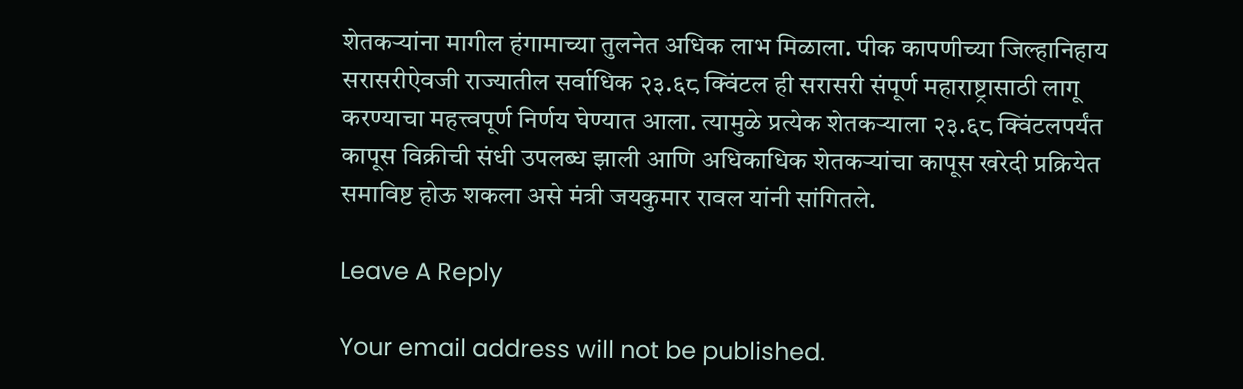शेतकऱ्यांना मागील हंगामाच्या तुलनेत अधिक लाभ मिळाला. पीक कापणीच्या जिल्हानिहाय सरासरीऐवजी राज्यातील सर्वाधिक २३.६८ क्विंटल ही सरासरी संपूर्ण महाराष्ट्रासाठी लागू करण्याचा महत्त्वपूर्ण निर्णय घेण्यात आला. त्यामुळे प्रत्येक शेतकऱ्याला २३.६८ क्विंटलपर्यंत कापूस विक्रीची संधी उपलब्ध झाली आणि अधिकाधिक शेतकऱ्यांचा कापूस खरेदी प्रक्रियेत समाविष्ट होऊ शकला असे मंत्री जयकुमार रावल यांनी सांगितले.

Leave A Reply

Your email address will not be published.